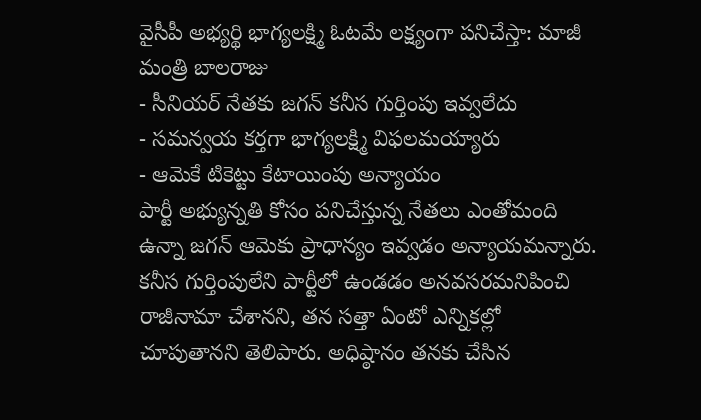వైసీపీ అభ్యర్థి భాగ్యలక్ష్మి ఓటమే లక్ష్యంగా పనిచేస్తా: మాజీ మంత్రి బాలరాజు
- సీనియర్ నేతకు జగన్ కనీస గుర్తింపు ఇవ్వలేదు
- సమన్వయ కర్తగా భాగ్యలక్ష్మి విఫలమయ్యారు
- ఆమెకే టికెట్టు కేటాయింపు అన్యాయం
పార్టీ అభ్యున్నతి కోసం పనిచేస్తున్న నేతలు ఎంతోమంది ఉన్నా జగన్ ఆమెకు ప్రాధాన్యం ఇవ్వడం అన్యాయమన్నారు. కనీస గుర్తింపులేని పార్టీలో ఉండడం అనవసరమనిపించి రాజీనామా చేశానని, తన సత్తా ఏంటో ఎన్నికల్లో చూపుతానని తెలిపారు. అధిష్ఠానం తనకు చేసిన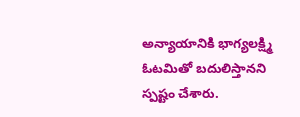అన్యాయానికి భాగ్యలక్ష్మి ఓటమితో బదులిస్తానని స్పష్టం చేశారు.